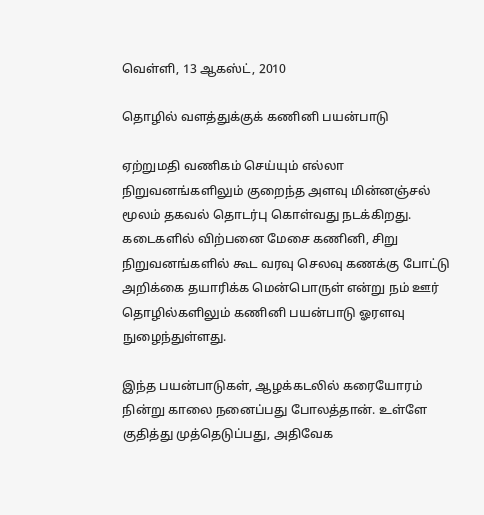வெள்ளி, 13 ஆகஸ்ட், 2010

தொழில் வளத்துக்குக் கணினி பயன்பாடு

ஏற்றுமதி வணிகம் செய்யும் எல்லா நிறுவனங்களிலும் குறைந்த அளவு மின்னஞ்சல் மூலம் தகவல் தொடர்பு கொள்வது நடக்கிறது. கடைகளில் விற்பனை மேசை கணினி, சிறு நிறுவனங்களில் கூட வரவு செலவு கணக்கு போட்டு அறிக்கை தயாரிக்க மென்பொருள் என்று நம் ஊர் தொழில்களிலும் கணினி பயன்பாடு ஓரளவு நுழைந்துள்ளது.

இந்த பயன்பாடுகள், ஆழக்கடலில் கரையோரம் நின்று காலை நனைப்பது போலத்தான். உள்ளே குதித்து முத்தெடுப்பது, அதிவேக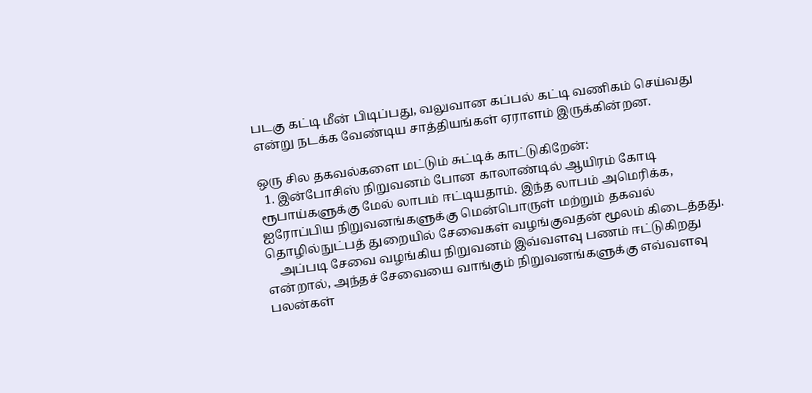படகு கட்டி மீன் பிடிப்பது, வலுவான கப்பல் கட்டி வணிகம் செய்வது என்று நடக்க வேண்டிய சாத்தியங்கள் ஏராளம் இருக்கின்றன.

ஒரு சில தகவல்களை மட்டும் சுட்டிக் காட்டுகிறேன்:
  1. இன்போசிஸ் நிறுவனம் போன காலாண்டில் ஆயிரம் கோடி ரூபாய்களுக்கு மேல் லாபம் ஈட்டியதாம். இந்த லாபம் அமெரிக்க, ஐரோப்பிய நிறுவனங்களுக்கு மென்பொருள் மற்றும் தகவல் தொழில்நுட்பத் துறையில் சேவைகள் வழங்குவதன் மூலம் கிடைத்தது.
    அப்படி சேவை வழங்கிய நிறுவனம் இவ்வளவு பணம் ஈட்டுகிறது என்றால், அந்தச் சேவையை வாங்கும் நிறுவனங்களுக்கு எவ்வளவு பலன்கள்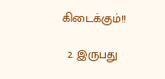கிடைக்கும்!!

  2. இருபது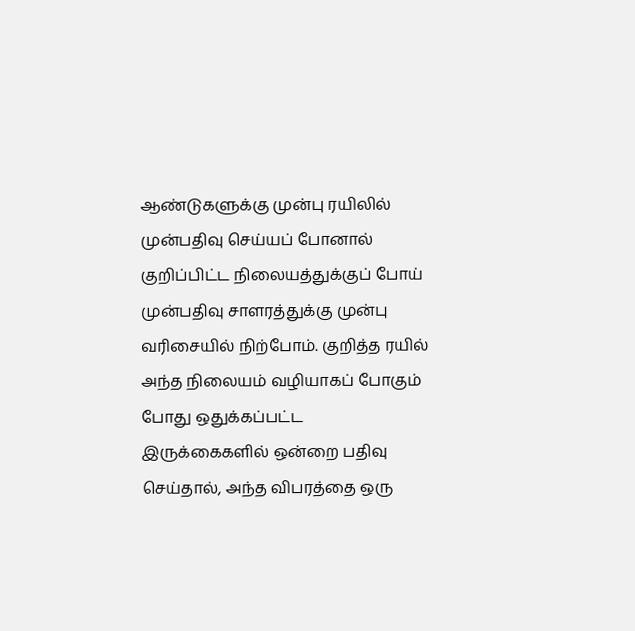ஆண்டுகளுக்கு முன்பு ரயிலில் முன்பதிவு செய்யப் போனால் குறிப்பிட்ட நிலையத்துக்குப் போய் முன்பதிவு சாளரத்துக்கு முன்பு வரிசையில் நிற்போம். குறித்த ரயில் அந்த நிலையம் வழியாகப் போகும் போது ஒதுக்கப்பட்ட இருக்கைகளில் ஒன்றை பதிவு செய்தால், அந்த விபரத்தை ஒரு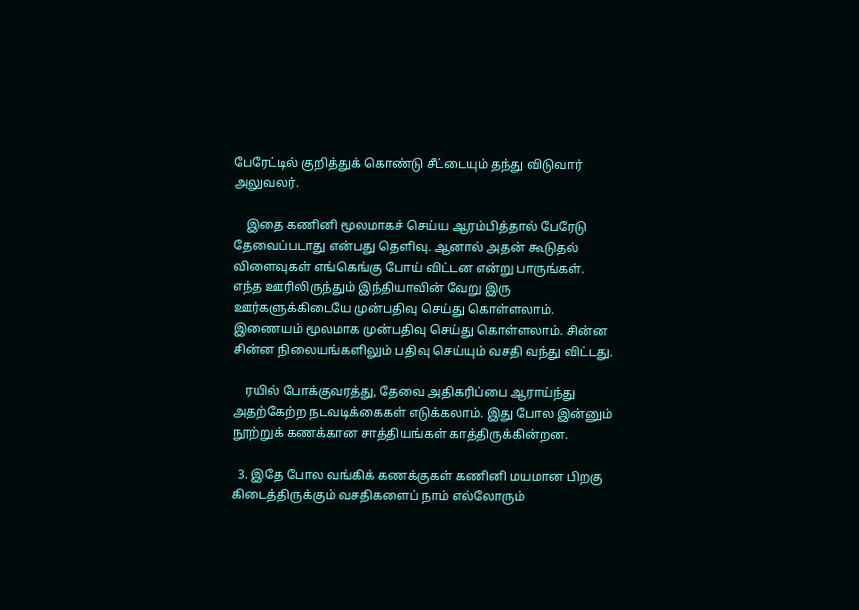பேரேட்டில் குறித்துக் கொண்டு சீட்டையும் தந்து விடுவார் அலுவலர்.

    இதை கணினி மூலமாகச் செய்ய ஆரம்பித்தால் பேரேடு தேவைப்படாது என்பது தெளிவு. ஆனால் அதன் கூடுதல் விளைவுகள் எங்கெங்கு போய் விட்டன என்று பாருங்கள். எந்த ஊரிலிருந்தும் இந்தியாவின் வேறு இரு ஊர்களுக்கிடையே முன்பதிவு செய்து கொள்ளலாம். இணையம் மூலமாக முன்பதிவு செய்து கொள்ளலாம். சின்ன சின்ன நிலையங்களிலும் பதிவு செய்யும் வசதி வந்து விட்டது.

    ரயில் போக்குவரத்து, தேவை அதிகரிப்பை ஆராய்ந்து அதற்கேற்ற நடவடிக்கைகள் எடுக்கலாம். இது போல இன்னும் நூற்றுக் கணக்கான சாத்தியங்கள் காத்திருக்கின்றன.

  3. இதே போல வங்கிக் கணக்குகள் கணினி மயமான பிறகு கிடைத்திருக்கும் வசதிகளைப் நாம் எல்லோரும்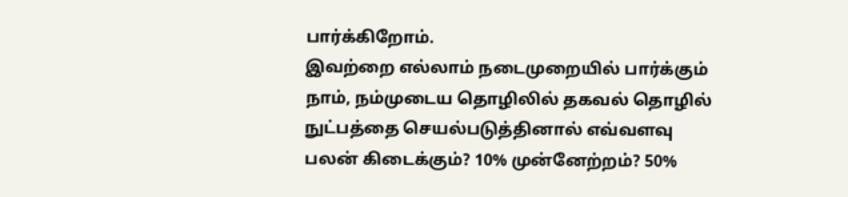பார்க்கிறோம்.
இவற்றை எல்லாம் நடைமுறையில் பார்க்கும் நாம், நம்முடைய தொழிலில் தகவல் தொழில் நுட்பத்தை செயல்படுத்தினால் எவ்வளவு பலன் கிடைக்கும்? 10% முன்னேற்றம்? 50%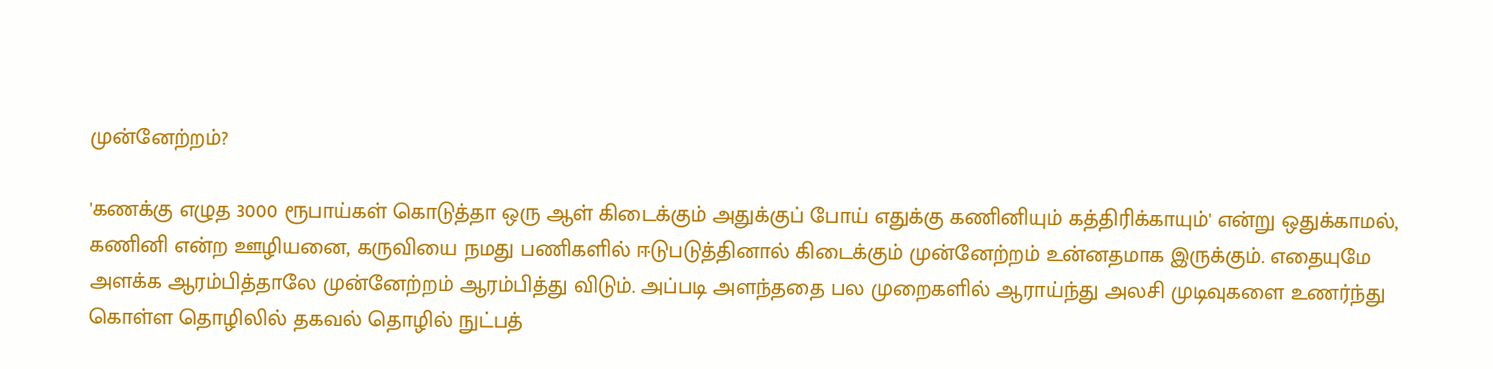முன்னேற்றம்?

'கணக்கு எழுத 3000 ரூபாய்கள் கொடுத்தா ஒரு ஆள் கிடைக்கும் அதுக்குப் போய் எதுக்கு கணினியும் கத்திரிக்காயும்' என்று ஒதுக்காமல், கணினி என்ற ஊழியனை, கருவியை நமது பணிகளில் ஈடுபடுத்தினால் கிடைக்கும் முன்னேற்றம் உன்னதமாக இருக்கும். எதையுமே அளக்க ஆரம்பித்தாலே முன்னேற்றம் ஆரம்பித்து விடும். அப்படி அளந்ததை பல முறைகளில் ஆராய்ந்து அலசி முடிவுகளை உணர்ந்து கொள்ள தொழிலில் தகவல் தொழில் நுட்பத்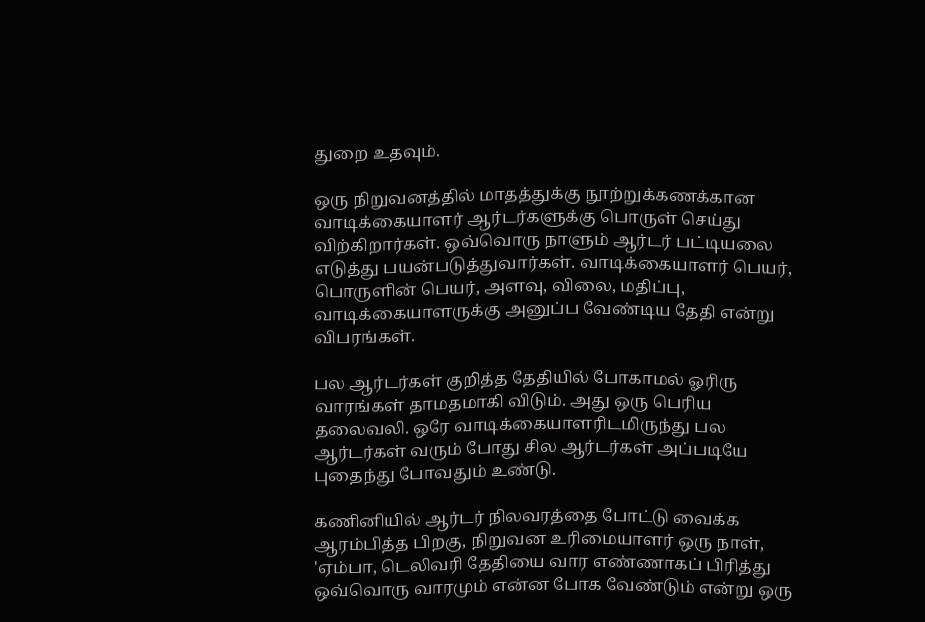துறை உதவும்.

ஒரு நிறுவனத்தில் மாதத்துக்கு நூற்றுக்கணக்கான வாடிக்கையாளர் ஆர்டர்களுக்கு பொருள் செய்து விற்கிறார்கள். ஒவ்வொரு நாளும் ஆர்டர் பட்டியலை எடுத்து பயன்படுத்துவார்கள். வாடிக்கையாளர் பெயர், பொருளின் பெயர், அளவு, விலை, மதிப்பு, வாடிக்கையாளருக்கு அனுப்ப வேண்டிய தேதி என்று விபரங்கள்.

பல ஆர்டர்கள் குறித்த தேதியில் போகாமல் ஓரிரு வாரங்கள் தாமதமாகி விடும். அது ஒரு பெரிய தலைவலி. ஒரே வாடிக்கையாளரிடமிருந்து பல ஆர்டர்கள் வரும் போது சில ஆர்டர்கள் அப்படியே புதைந்து போவதும் உண்டு.

கணினியில் ஆர்டர் நிலவரத்தை போட்டு வைக்க ஆரம்பித்த பிறகு, நிறுவன உரிமையாளர் ஒரு நாள், 'ஏம்பா, டெலிவரி தேதியை வார எண்ணாகப் பிரித்து ஒவ்வொரு வாரமும் என்ன போக வேண்டும் என்று ஒரு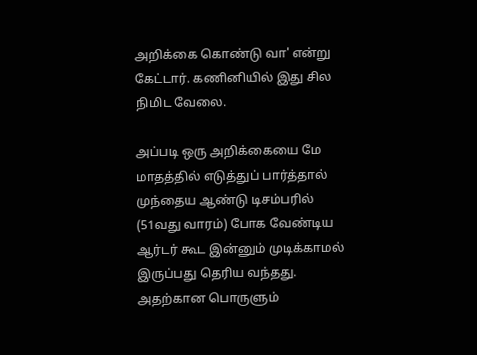அறிக்கை கொண்டு வா' என்று கேட்டார். கணினியில் இது சில நிமிட வேலை.

அப்படி ஒரு அறிக்கையை மே மாதத்தில் எடுத்துப் பார்த்தால் முந்தைய ஆண்டு டிசம்பரில் (51வது வாரம்) போக வேண்டிய ஆர்டர் கூட இன்னும் முடிக்காமல் இருப்பது தெரிய வந்தது. அதற்கான பொருளும்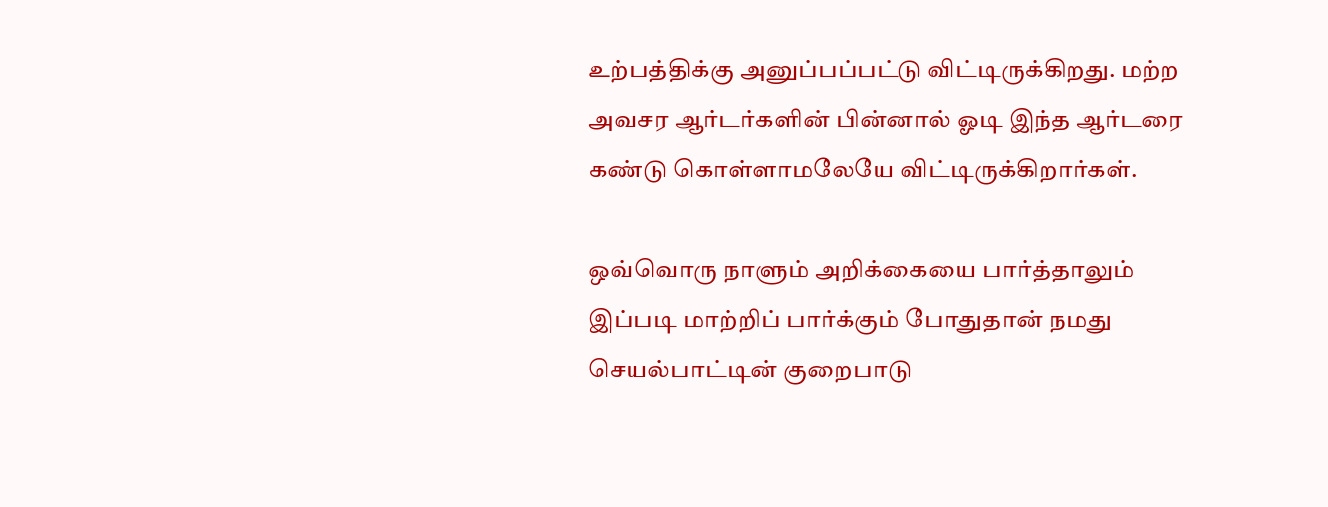உற்பத்திக்கு அனுப்பப்பட்டு விட்டிருக்கிறது. மற்ற அவசர ஆர்டர்களின் பின்னால் ஓடி இந்த ஆர்டரை கண்டு கொள்ளாமலேயே விட்டிருக்கிறார்கள்.

ஒவ்வொரு நாளும் அறிக்கையை பார்த்தாலும் இப்படி மாற்றிப் பார்க்கும் போதுதான் நமது செயல்பாட்டின் குறைபாடு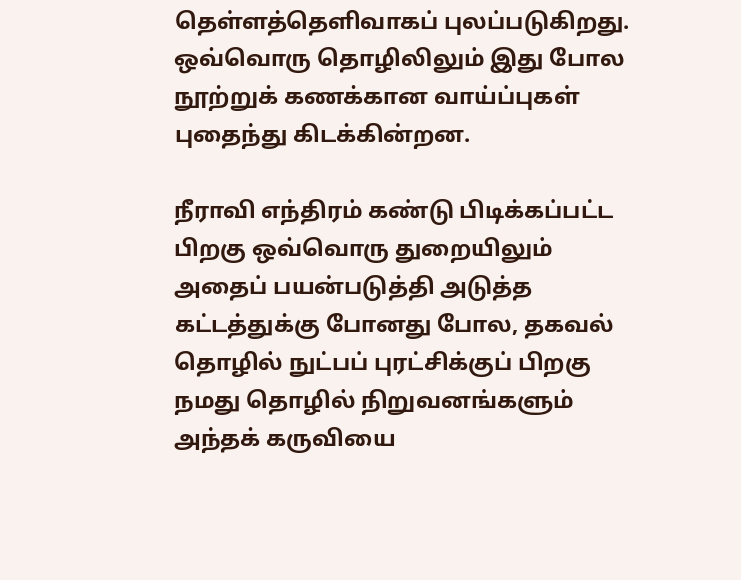தெள்ளத்தெளிவாகப் புலப்படுகிறது. ஒவ்வொரு தொழிலிலும் இது போல நூற்றுக் கணக்கான வாய்ப்புகள் புதைந்து கிடக்கின்றன.

நீராவி எந்திரம் கண்டு பிடிக்கப்பட்ட பிறகு ஒவ்வொரு துறையிலும் அதைப் பயன்படுத்தி அடுத்த கட்டத்துக்கு போனது போல, தகவல் தொழில் நுட்பப் புரட்சிக்குப் பிறகு நமது தொழில் நிறுவனங்களும் அந்தக் கருவியை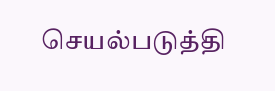செயல்படுத்தி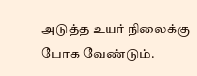அடுத்த உயர் நிலைக்கு போக வேண்டும்.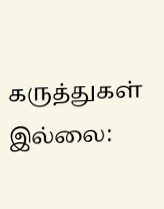கருத்துகள் இல்லை: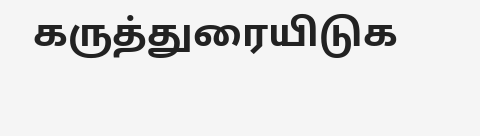கருத்துரையிடுக